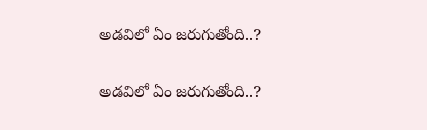అడవిలో ఏం జరుగుతోంది..?

అడవిలో ఏం జరుగుతోంది..?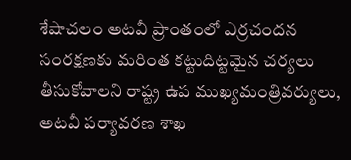శేషాచలం అటవీ ప్రాంతంలో ఎర్రచందన సంరక్షణకు మరింత కట్టుదిట్టమైన చర్యలు తీసుకోవాలని రాష్ట్ర ఉప ముఖ్యమంత్రివర్యులు, అటవీ పర్యావరణ శాఖ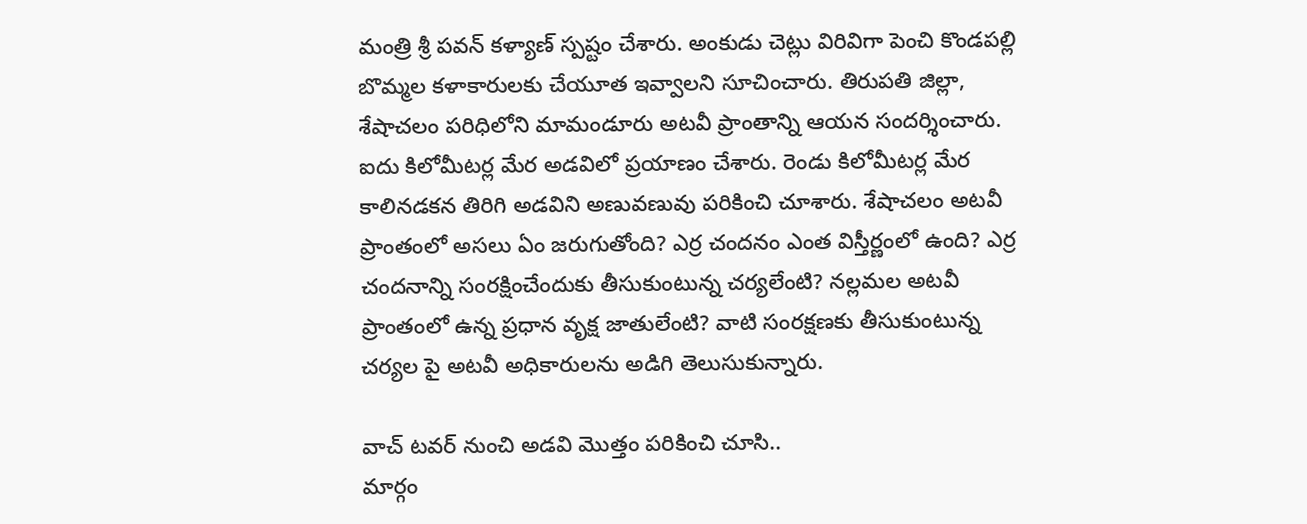మంత్రి శ్రీ పవన్ కళ్యాణ్ స్పష్టం చేశారు. అంకుడు చెట్లు విరివిగా పెంచి కొండపల్లి బొమ్మల కళాకారులకు చేయూత ఇవ్వాలని సూచించారు. తిరుపతి జిల్లా, శేషాచలం పరిధిలోని మామండూరు అటవీ ప్రాంతాన్ని ఆయన సందర్శించారు. ఐదు కిలోమీటర్ల మేర అడవిలో ప్రయాణం చేశారు. రెండు కిలోమీటర్ల మేర కాలినడకన తిరిగి అడవిని అణువణువు పరికించి చూశారు. శేషాచలం అటవీ ప్రాంతంలో అసలు ఏం జరుగుతోంది? ఎర్ర చందనం ఎంత విస్తీర్ణంలో ఉంది? ఎర్ర చందనాన్ని సంరక్షించేందుకు తీసుకుంటున్న చర్యలేంటి? నల్లమల అటవీ ప్రాంతంలో ఉన్న ప్రధాన వృక్ష జాతులేంటి? వాటి సంరక్షణకు తీసుకుంటున్న చర్యల పై అటవీ అధికారులను అడిగి తెలుసుకున్నారు.

వాచ్ టవర్ నుంచి అడవి మొత్తం పరికించి చూసి..
మార్గం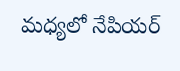మధ్యలో నేపియర్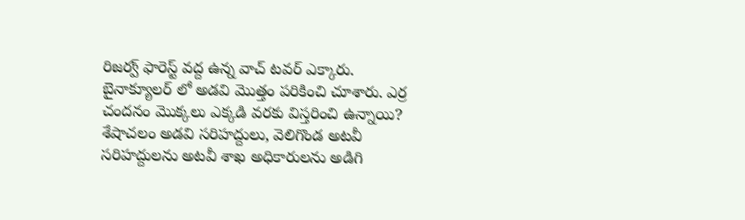రిజర్వ్ ఫారెస్ట్ వద్ద ఉన్న వాచ్ టవర్ ఎక్కారు. బైనాక్యూలర్ లో అడవి మొత్తం పరికించి చూశారు. ఎర్ర చందనం మొక్కలు ఎక్కడి వరకు విస్తరించి ఉన్నాయి? శేషాచలం అడవి సరిహద్దులు, వెలిగొండ అటవీ సరిహద్దులను అటవీ శాఖ అధికారులను అడిగి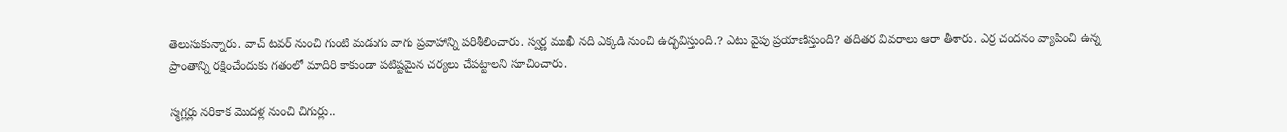తెలుసుకున్నారు. వాచ్ టవర్ నుంచి గుంటి మడుగు వాగు ప్రవాహాన్ని పరిశీలించారు. స్వర్ణ ముఖీ నది ఎక్కడి నుంచి ఉద్భవిస్తుంది.? ఎటు వైపు ప్రయాణిస్తుంది? తదితర వివరాలు ఆరా తీశారు. ఎర్ర చందనం వ్యాపించి ఉన్న ప్రాంతాన్ని రక్షించేందుకు గతంలో మాదిరి కాకుండా పటిష్టమైన చర్యలు చేపట్టాలని సూచించారు.

స్మగ్లర్లు నరికాక మొదళ్ల నుంచి చిగుర్లు..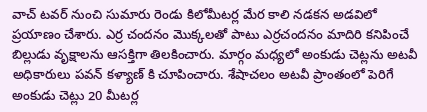వాచ్ టవర్ నుంచి సుమారు రెండు కిలోమీటర్ల మేర కాలి నడకన అడవిలో ప్రయాణం చేశారు. ఎర్ర చందనం మొక్కలతో పాటు ఎర్రచందనం మాదిరి కనిపించే బిల్లుడు వృక్షాలను ఆసక్తిగా తిలకించారు. మార్గం మధ్యలో అంకుడు చెట్లను అటవీ అధికారులు పవన్ కళ్యాణ్ కి చూపించారు. శేషాచలం అటవీ ప్రాంతంలో పెరిగే అంకుడు చెట్లు 20 మీటర్ల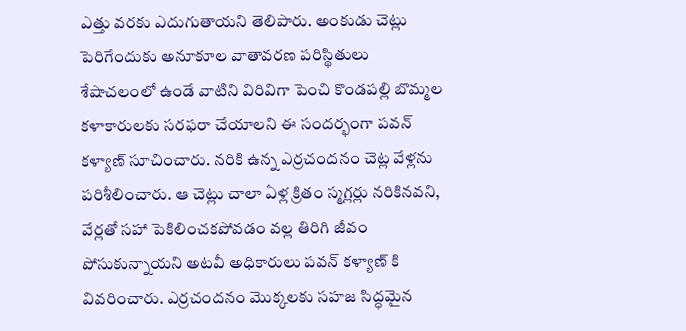ఎత్తు వరకు ఎదుగుతాయని తెలిపారు. అంకుడు చెట్లు పెరిగేందుకు అనూకూల వాతావరణ పరిస్థితులు శేషాచలంలో ఉండే వాటిని విరివిగా పెంచి కొండపల్లి బొమ్మల కళాకారులకు సరఫరా చేయాలని ఈ సందర్భంగా పవన్ కళ్యాణ్ సూచించారు. నరికి ఉన్న ఎర్రచందనం చెట్ల వేళ్లను పరిశీలించారు. ఆ చెట్లు చాలా ఏళ్ల క్రితం స్మగ్లర్లు నరికినవని, వేర్లతో సహా పెకిలించకపోవడం వల్ల తిరిగి జీవం పోసుకున్నాయని అటవీ అధికారులు పవన్ కళ్యాణ్ కి వివరించారు. ఎర్రచందనం మొక్కలకు సహజ సిద్ధమైన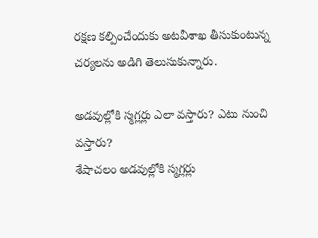రక్షణ కల్పించేందుకు అటవీశాఖ తీసుకుంటున్న చర్యలను అడిగి తెలుసుకున్నారు.

అడవుల్లోకి స్మగ్లర్లు ఎలా వస్తారు? ఎటు నుంచి వస్తారు?
శేషాచలం అడవుల్లోకి స్మగ్లర్లు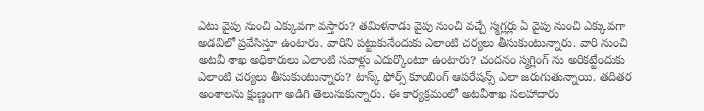ఎటు వైపు నుంచి ఎక్కువగా వస్తారు? తమిళనాడు వైపు నుంచి వచ్చే స్మగ్లర్లు ఏ వైపు నుంచి ఎక్కువగా అడవిలో ప్రవేసిస్తూ ఉంటారు. వారిని పట్టుకునేందుకు ఎలాంటి చర్యలు తీసుకుంటున్నారు. వారి నుంచి అటవీ శాఖ అధికారులు ఎలాంటి సవాళ్లు ఎదుర్కొంటూ ఉంటారు? చందనం స్మగ్లింగ్ ను అరికట్టేందుకు ఎలాంటి చర్యలు తీసుకుంటున్నారు? టాస్క్ ఫోర్స్ కూంబింగ్ ఆపరేషన్స్ ఎలా జరుగుతున్నాయి. తదితర అంశాలను క్షుణ్ణంగా అడిగి తెలుసుకున్నారు. ఈ కార్యక్రమంలో అటవీశాఖ సలహాదారు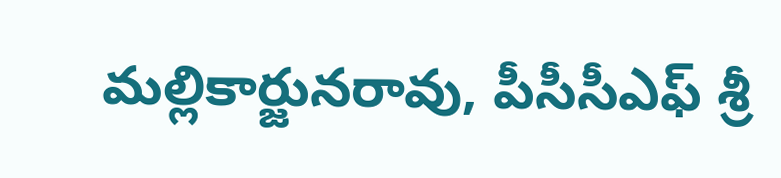మల్లికార్జునరావు, పీసీసీఎఫ్ శ్రీ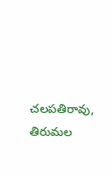చలపతిరావు, తిరుమల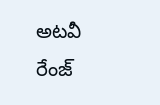అటవీ రేంజ్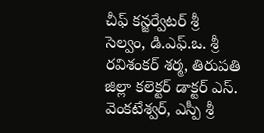చీఫ్ కన్జర్వేటర్ శ్రీ సెల్వం, డి.ఎఫ్.ఒ. శ్రీ రవిశంకర్ శర్మ, తిరుపతి జిల్లా కలెక్టర్ డాక్టర్ ఎస్. వెంకటేశ్వర్, ఎస్పీ శ్రీ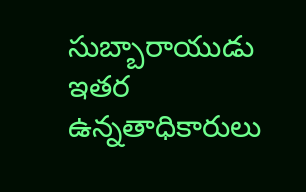సుబ్బారాయుడు ఇతర ఉన్నతాధికారులు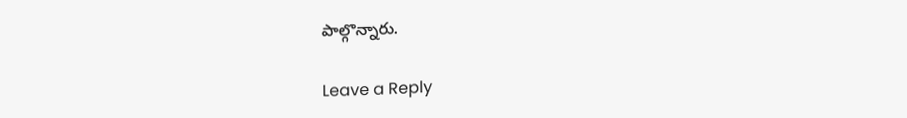పాల్గొన్నారు.

Leave a Reply